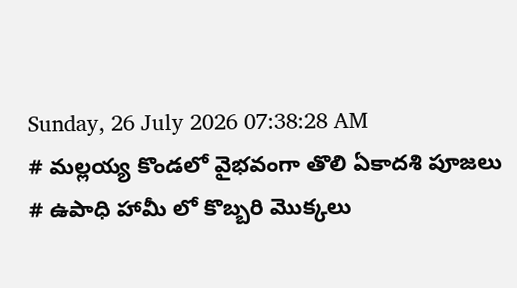Sunday, 26 July 2026 07:38:28 AM
# మల్లయ్య కొండలో వైభవంగా తొలి ఏకాదశి పూజలు # ఉపాధి హామీ లో కొబ్బరి మొక్కలు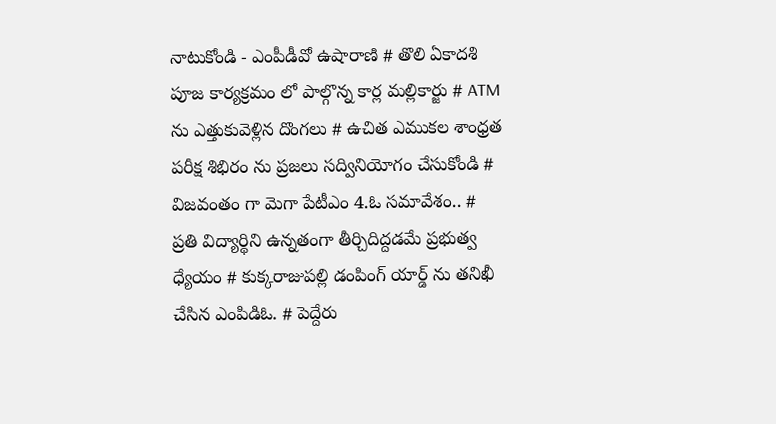నాటుకోండి - ఎంపీడీవో ఉషారాణి # తొలి ఏకాదశి పూజ కార్యక్రమం లో పాల్గొన్న కార్ల మల్లికార్జు # ATM ను ఎత్తుకువెళ్లిన దొంగలు # ఉచిత ఎముకల శాంధ్రత పరీక్ష శిభిరం ను ప్రజలు సద్వినియోగం చేసుకోండి # విజవంతం గా మెగా పేటీఎం 4.ఓ సమావేశం.. # ప్రతి విద్యార్థిని ఉన్నతంగా తీర్చిదిద్దడమే ప్రభుత్వ ధ్యేయం # కుక్కరాజుపల్లి డంపింగ్ యార్డ్ ను తనిఖీ చేసిన ఎంపిడిఓ. # పెద్దేరు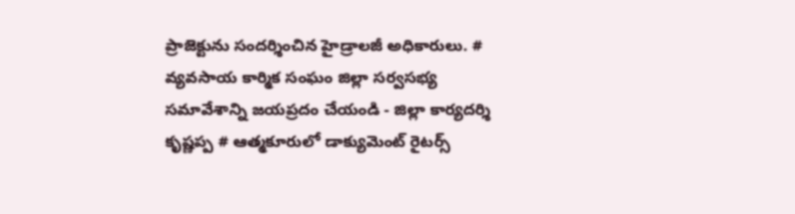ప్రాజెక్టును సందర్శించిన హైడ్రాలజీ అధికారులు. # వ్యవసాయ కార్మిక సంఘం జిల్లా సర్వసభ్య సమావేశాన్ని జయప్రదం చేయండి - జిల్లా కార్యదర్శి కృష్ణప్ప # ఆత్మకూరులో డాక్యుమెంట్ రైటర్స్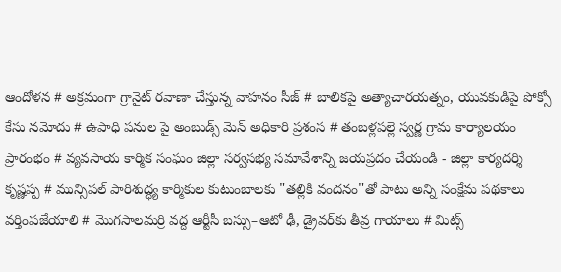ఆందోళన # అక్రమంగా గ్రానైట్ రవాణా చేస్తున్న వాహనం సీజ్ # బాలికపై అత్యాచారయత్నం, యువకుడిపై పోక్సో కేసు నమోదు # ఉపాధి పనుల పై అంబుడ్స్ మెన్ అధికారి ప్రశంస # తంబళ్లపల్లె స్వర్ణ గ్రామ కార్యాలయం ప్రారంభం # వ్యవసాయ కార్మిక సంఘం జిల్లా సర్వసభ్య సమావేశాన్ని జయప్రదం చేయండి - జిల్లా కార్యదర్శి కృష్ణప్ప # మున్సిపల్ పారిశుద్ధ్య కార్మికుల కుటుంబాలకు "తల్లికి వందనం"తో పాటు అన్ని సంక్షేమ పథకాలు వర్తింపజేయాలి # మొగసాలమర్రి వద్ద ఆర్టీసీ బస్సు–ఆటో ఢీ, డ్రైవర్‌కు తీవ్ర గాయాలు # మిట్స్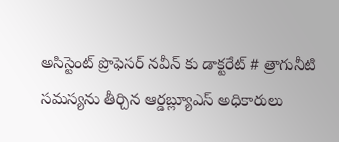అసిస్టెంట్ ప్రొఫెసర్‌ నవీన్ కు డాక్టరేట్ # త్రాగునీటి సమస్యను తీర్చిన ఆర్డబ్ల్యూఎస్ అధికారులు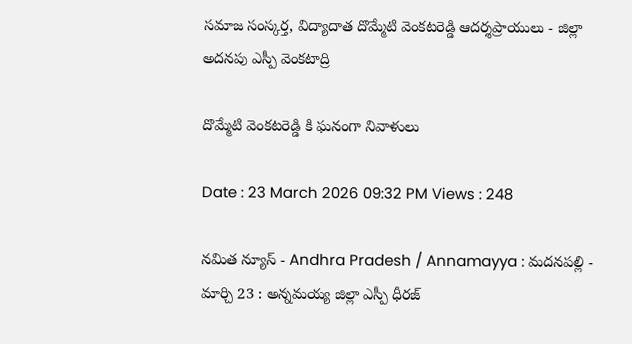సమాజ సంస్కర్త, విద్యాదాత దొమ్మేటి వెంకటరెడ్డి ఆదర్శప్రాయులు - జిల్లా అదనపు ఎస్పీ వెంకటాద్రి

దొమ్మేటి వెంకటరెడ్డి కి ఘనంగా నివాళులు

Date : 23 March 2026 09:32 PM Views : 248

నమిత న్యూస్ - Andhra Pradesh / Annamayya : మదనపల్లి - మార్చి 23 : అన్నమయ్య జిల్లా ఎస్పీ ధీరజ్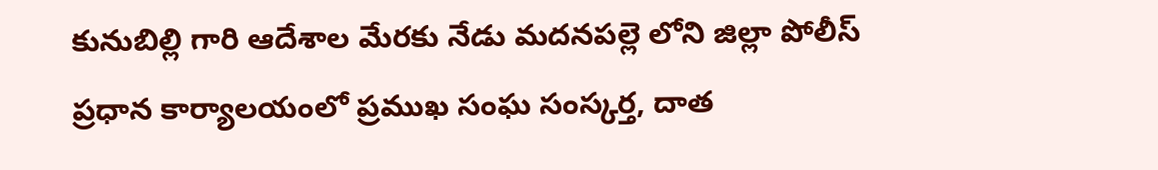కునుబిల్లి గారి ఆదేశాల మేరకు నేడు మదనపల్లె లోని జిల్లా పోలీస్ ప్రధాన కార్యాలయంలో ప్రముఖ సంఘ సంస్కర్త, దాత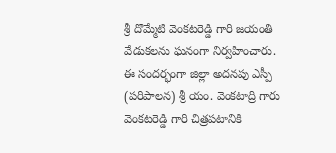శ్రీ దొమ్మేటి వెంకటరెడ్డి గారి జయంతి వేడుకలను ఘనంగా నిర్వహించారు. ఈ సందర్భంగా జిల్లా అదనపు ఎస్పీ (పరిపాలన) శ్రీ యం. వెంకటాద్రి గారు వెంకటరెడ్డి గారి చిత్రపటానికి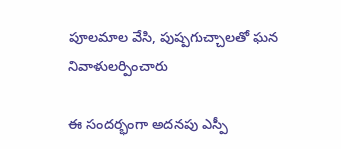పూలమాల వేసి, పుష్పగుచ్చాలతో ఘన నివాళులర్పించారు

ఈ సందర్భంగా అదనపు ఎస్పీ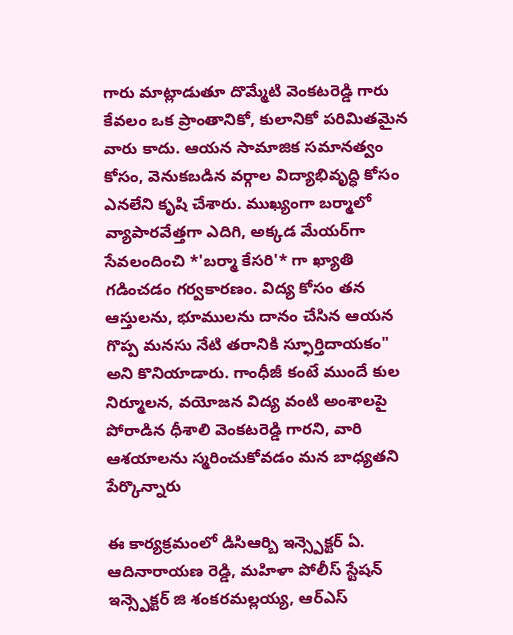గారు మాట్లాడుతూ దొమ్మేటి వెంకటరెడ్డి గారు కేవలం ఒక ప్రాంతానికో, కులానికో పరిమితమైన వారు కాదు. ఆయన సామాజిక సమానత్వం కోసం, వెనుకబడిన వర్గాల విద్యాభివృద్ధి కోసం ఎనలేని కృషి చేశారు. ముఖ్యంగా బర్మాలో వ్యాపారవేత్తగా ఎదిగి, అక్కడ మేయర్‌గా సేవలందించి *'బర్మా కేసరి'* గా ఖ్యాతి గడించడం గర్వకారణం. విద్య కోసం తన ఆస్తులను, భూములను దానం చేసిన ఆయన గొప్ప మనసు నేటి తరానికి స్ఫూర్తిదాయకం" అని కొనియాడారు. గాంధీజీ కంటే ముందే కుల నిర్మూలన, వయోజన విద్య వంటి అంశాలపై పోరాడిన ధీశాలి వెంకటరెడ్డి గారని, వారి ఆశయాలను స్మరించుకోవడం మన బాధ్యతని పేర్కొన్నారు

ఈ కార్యక్రమంలో డిసిఆర్బి ఇన్స్పెక్టర్ ఏ. ఆదినారాయణ రెడ్డి, మహిళా పోలీస్ స్టేషన్ ఇన్స్పెక్టర్ జి శంకరమల్లయ్య, ఆర్ఎస్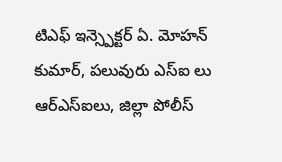టిఎఫ్ ఇన్స్పెక్టర్ ఏ. మోహన్ కుమార్, పలువురు ఎస్ఐ లు ఆర్ఎస్ఐలు, జిల్లా పోలీస్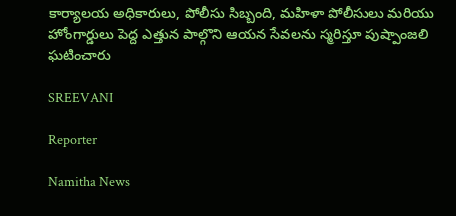కార్యాలయ అధికారులు, పోలీసు సిబ్బంది, మహిళా పోలీసులు మరియు హోంగార్డులు పెద్ద ఎత్తున పాల్గొని ఆయన సేవలను స్మరిస్తూ పుష్పాంజలి ఘటించారు

SREEVANI

Reporter

Namitha News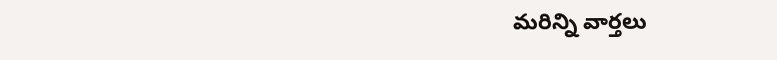మరిన్ని వార్తలు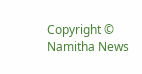Copyright © Namitha News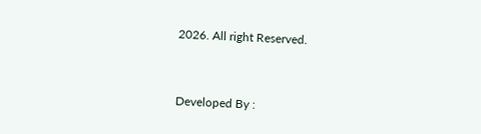2026. All right Reserved.



Developed By :